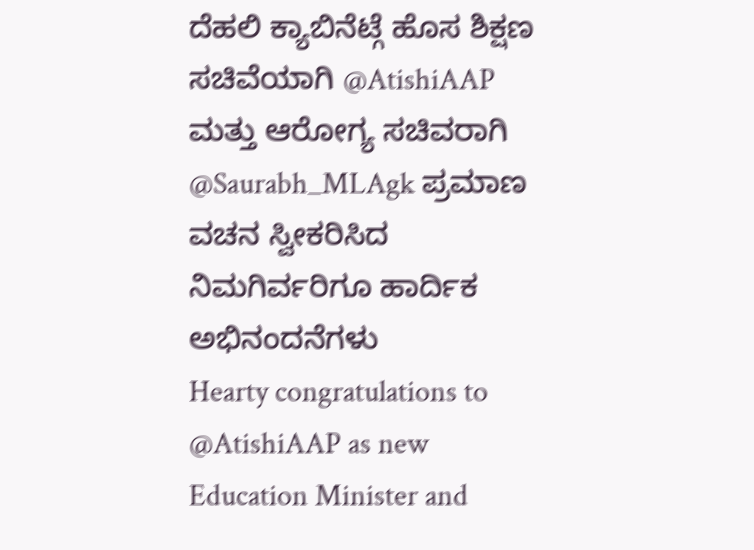ದೆಹಲಿ ಕ್ಯಾಬಿನೆಟ್ಗೆ ಹೊಸ ಶಿಕ್ಷಣ ಸಚಿವೆಯಾಗಿ @AtishiAAP ಮತ್ತು ಆರೋಗ್ಯ ಸಚಿವರಾಗಿ @Saurabh_MLAgk ಪ್ರಮಾಣ ವಚನ ಸ್ವೀಕರಿಸಿದ ನಿಮಗಿರ್ವರಿಗೂ ಹಾರ್ದಿಕ ಅಭಿನಂದನೆಗಳು
Hearty congratulations to @AtishiAAP as new Education Minister and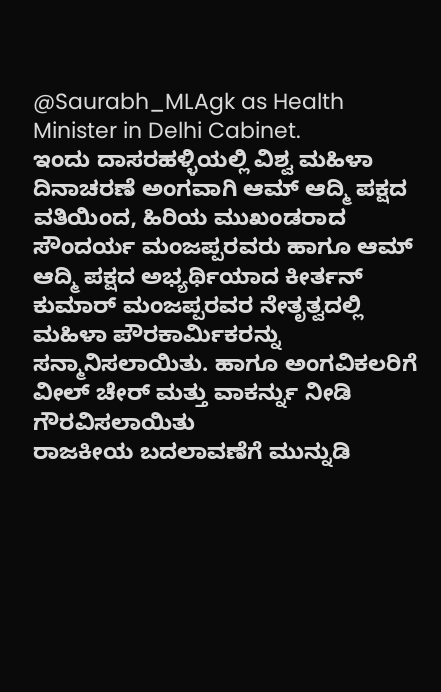@Saurabh_MLAgk as Health Minister in Delhi Cabinet.
ಇಂದು ದಾಸರಹಳ್ಳಿಯಲ್ಲಿ ವಿಶ್ವ ಮಹಿಳಾ ದಿನಾಚರಣೆ ಅಂಗವಾಗಿ ಆಮ್ ಆದ್ಮಿ ಪಕ್ಷದ ವತಿಯಿಂದ, ಹಿರಿಯ ಮುಖಂಡರಾದ ಸೌಂದರ್ಯ ಮಂಜಪ್ಪರವರು ಹಾಗೂ ಆಮ್ ಆದ್ಮಿ ಪಕ್ಷದ ಅಭ್ಯರ್ಥಿಯಾದ ಕೀರ್ತನ್ ಕುಮಾರ್ ಮಂಜಪ್ಪರವರ ನೇತೃತ್ವದಲ್ಲಿ ಮಹಿಳಾ ಪೌರಕಾರ್ಮಿಕರನ್ನು ಸನ್ಮಾನಿಸಲಾಯಿತು. ಹಾಗೂ ಅಂಗವಿಕಲರಿಗೆ ವೀಲ್ ಚೇರ್ ಮತ್ತು ವಾಕರ್ನ್ನು ನೀಡಿ ಗೌರವಿಸಲಾಯಿತು
ರಾಜಕೀಯ ಬದಲಾವಣೆಗೆ ಮುನ್ನುಡಿ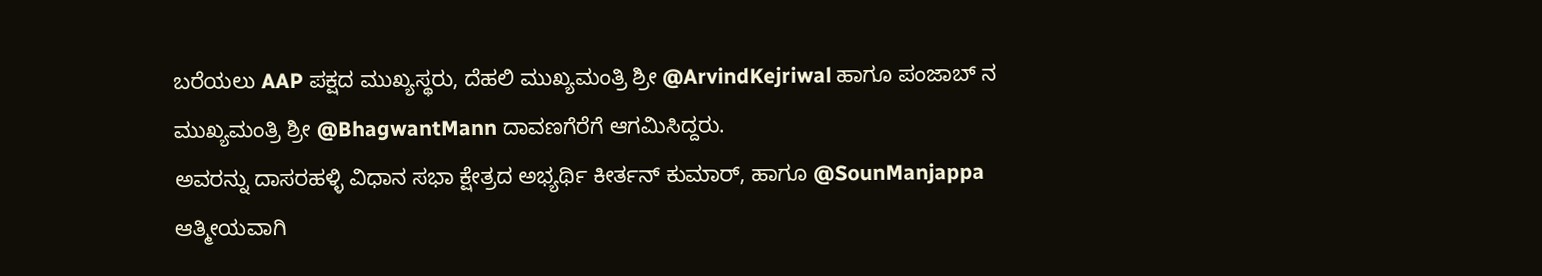ಬರೆಯಲು AAP ಪಕ್ಷದ ಮುಖ್ಯಸ್ಥರು, ದೆಹಲಿ ಮುಖ್ಯಮಂತ್ರಿ ಶ್ರೀ @ArvindKejriwal ಹಾಗೂ ಪಂಜಾಬ್ ನ ಮುಖ್ಯಮಂತ್ರಿ ಶ್ರೀ @BhagwantMann ದಾವಣಗೆರೆಗೆ ಆಗಮಿಸಿದ್ದರು.
ಅವರನ್ನು ದಾಸರಹಳ್ಳಿ ವಿಧಾನ ಸಭಾ ಕ್ಷೇತ್ರದ ಅಭ್ಯರ್ಥಿ ಕೀರ್ತನ್ ಕುಮಾರ್, ಹಾಗೂ @SounManjappa ಆತ್ಮೀಯವಾಗಿ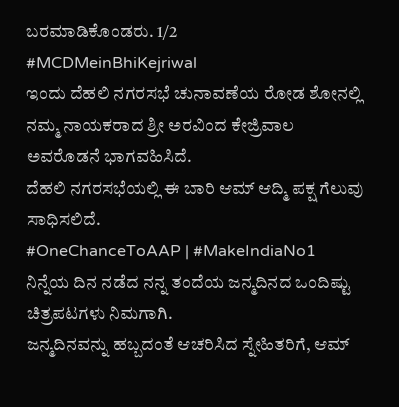ಬರಮಾಡಿಕೊಂಡರು. 1/2
#MCDMeinBhiKejriwal
ಇಂದು ದೆಹಲಿ ನಗರಸಭೆ ಚುನಾವಣೆಯ ರೋಡ ಶೋನಲ್ಲಿ ನಮ್ಮ ನಾಯಕರಾದ ಶ್ರೀ ಅರವಿಂದ ಕೇಜ್ರಿವಾಲ ಅವರೊಡನೆ ಭಾಗವಹಿಸಿದೆ.
ದೆಹಲಿ ನಗರಸಭೆಯಲ್ಲಿ ಈ ಬಾರಿ ಆಮ್ ಆದ್ಮಿ ಪಕ್ಷ ಗೆಲುವು ಸಾಧಿಸಲಿದೆ.
#OneChanceToAAP | #MakeIndiaNo1
ನಿನ್ನೆಯ ದಿನ ನಡೆದ ನನ್ನ ತಂದೆಯ ಜನ್ಮದಿನದ ಒಂದಿಷ್ಟು ಚಿತ್ರಪಟಗಳು ನಿಮಗಾಗಿ.
ಜನ್ಮದಿನವನ್ನು ಹಬ್ಬದಂತೆ ಆಚರಿಸಿದ ಸ್ನೇಹಿತರಿಗೆ, ಆಮ್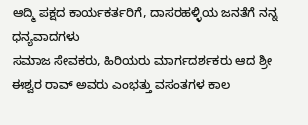ಆದ್ಮಿ ಪಕ್ಷದ ಕಾರ್ಯಕರ್ತರಿಗೆ, ದಾಸರಹಳ್ಳಿಯ ಜನತೆಗೆ ನನ್ನ ಧನ್ಯವಾದಗಳು
ಸಮಾಜ ಸೇವಕರು, ಹಿರಿಯರು ಮಾರ್ಗದರ್ಶಕರು ಆದ ಶ್ರೀ ಈಶ್ವರ ರಾವ್ ಅವರು ಎಂಭತ್ತು ವಸಂತಗಳ ಕಾಲ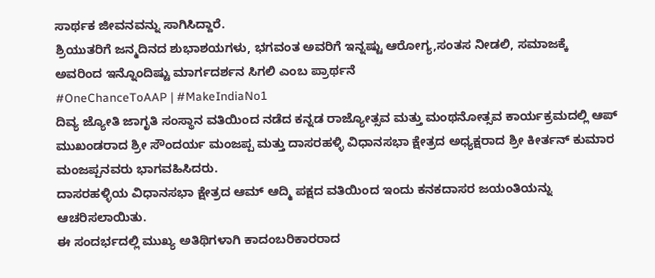ಸಾರ್ಥಕ ಜೀವನವನ್ನು ಸಾಗಿಸಿದ್ದಾರೆ.
ಶ್ರಿಯುತರಿಗೆ ಜನ್ಮದಿನದ ಶುಭಾಶಯಗಳು, ಭಗವಂತ ಅವರಿಗೆ ಇನ್ನಷ್ಟು ಆರೋಗ್ಯ,ಸಂತಸ ನೀಡಲಿ, ಸಮಾಜಕ್ಕೆ ಅವರಿಂದ ಇನ್ನೊಂದಿಷ್ಟು ಮಾರ್ಗದರ್ಶನ ಸಿಗಲಿ ಎಂಬ ಪ್ರಾರ್ಥನೆ
#OneChanceToAAP | #MakeIndiaNo1
ದಿವ್ಯ ಜ್ಯೋತಿ ಜಾಗೃತಿ ಸಂಸ್ಥಾನ ವತಿಯಿಂದ ನಡೆದ ಕನ್ನಡ ರಾಜ್ಯೋತ್ಸವ ಮತ್ತು ಮಂಥನೋತ್ಸವ ಕಾರ್ಯಕ್ರಮದಲ್ಲಿ ಆಪ್ ಮುಖಂಡರಾದ ಶ್ರೀ ಸೌಂದರ್ಯ ಮಂಜಪ್ಪ ಮತ್ತು ದಾಸರಹಳ್ಳಿ ವಿಧಾನಸಭಾ ಕ್ಷೇತ್ರದ ಅಧ್ಯಕ್ಷರಾದ ಶ್ರೀ ಕೀರ್ತನ್ ಕುಮಾರ ಮಂಜಪ್ಪನವರು ಭಾಗವಹಿಸಿದರು.
ದಾಸರಹಳ್ಳಿಯ ವಿಧಾನಸಭಾ ಕ್ಷೇತ್ರದ ಆಮ್ ಆದ್ಮಿ ಪಕ್ಷದ ವತಿಯಿಂದ ಇಂದು ಕನಕದಾಸರ ಜಯಂತಿಯನ್ನು ಆಚರಿಸಲಾಯಿತು.
ಈ ಸಂದರ್ಭದಲ್ಲಿ ಮುಖ್ಯ ಅತಿಥಿಗಳಾಗಿ ಕಾದಂಬರಿಕಾರರಾದ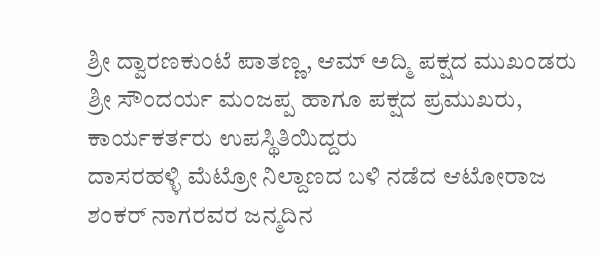ಶ್ರೀ ದ್ವಾರಣಕುಂಟೆ ಪಾತಣ್ಣ, ಆಮ್ ಅದ್ಮಿ ಪಕ್ಷದ ಮುಖಂಡರು ಶ್ರೀ ಸೌಂದರ್ಯ ಮಂಜಪ್ಪ ಹಾಗೂ ಪಕ್ಷದ ಪ್ರಮುಖರು, ಕಾರ್ಯಕರ್ತರು ಉಪಸ್ಥಿತಿಯಿದ್ದರು
ದಾಸರಹಳ್ಳಿ ಮೆಟ್ರೋ ನಿಲ್ದಾಣದ ಬಳಿ ನಡೆದ ಆಟೋರಾಜ ಶಂಕರ್ ನಾಗರವರ ಜನ್ಮದಿನ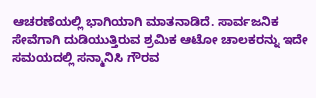ಆಚರಣೆಯಲ್ಲಿ ಭಾಗಿಯಾಗಿ ಮಾತನಾಡಿದೆ. ಸಾರ್ವಜನಿಕ ಸೇವೆಗಾಗಿ ದುಡಿಯುತ್ತಿರುವ ಶ್ರಮಿಕ ಆಟೋ ಚಾಲಕರನ್ನು ಇದೇ ಸಮಯದಲ್ಲಿ ಸನ್ಮಾನಿಸಿ ಗೌರವ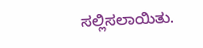ಸಲ್ಲಿಸಲಾಯಿತು.